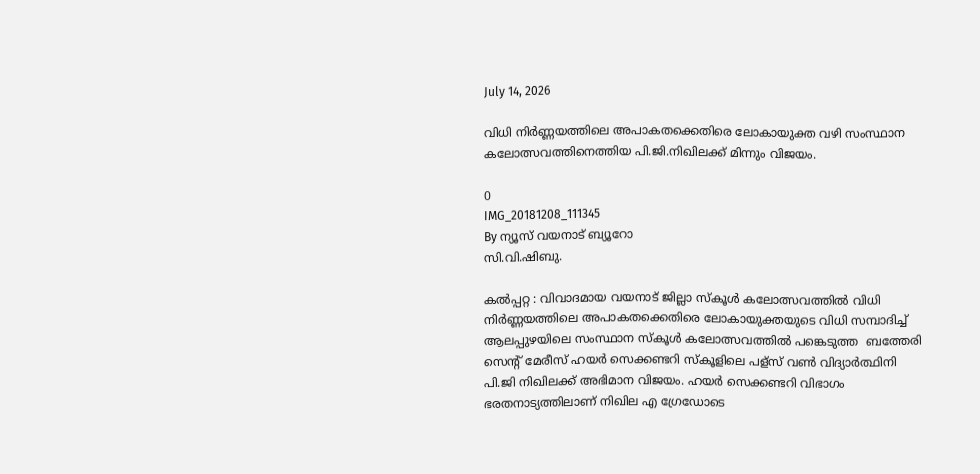July 14, 2026

വിധി നിർണ്ണയത്തിലെ അപാകതക്കെതിരെ ലോകായുക്ത വഴി സംസ്ഥാന കലോത്സവത്തിനെത്തിയ പി.ജി.നിഖിലക്ക് മിന്നും വിജയം.

0
IMG_20181208_111345
By ന്യൂസ് വയനാട് ബ്യൂറോ
സി.വി.ഷിബു.

കൽപ്പറ്റ : വിവാദമായ വയനാട് ജില്ലാ സ്കൂൾ കലോത്സവത്തിൽ വിധി നിർണ്ണയത്തിലെ അപാകതക്കെതിരെ ലോകായുക്തയുടെ വിധി സമ്പാദിച്ച്  ആലപ്പുഴയിലെ സംസ്ഥാന സ്കൂൾ കലോത്സവത്തിൽ പങ്കെടുത്ത  ബത്തേരി സെന്റ് മേരീസ് ഹയർ സെക്കണ്ടറി സ്കൂളിലെ പള്സ് വൺ വിദ്യാർത്ഥിനി പി.ജി നിഖിലക്ക് അഭിമാന വിജയം. ഹയർ സെക്കണ്ടറി വിഭാഗം ഭരതനാട്യത്തിലാണ് നിഖില എ ഗ്രേഡോടെ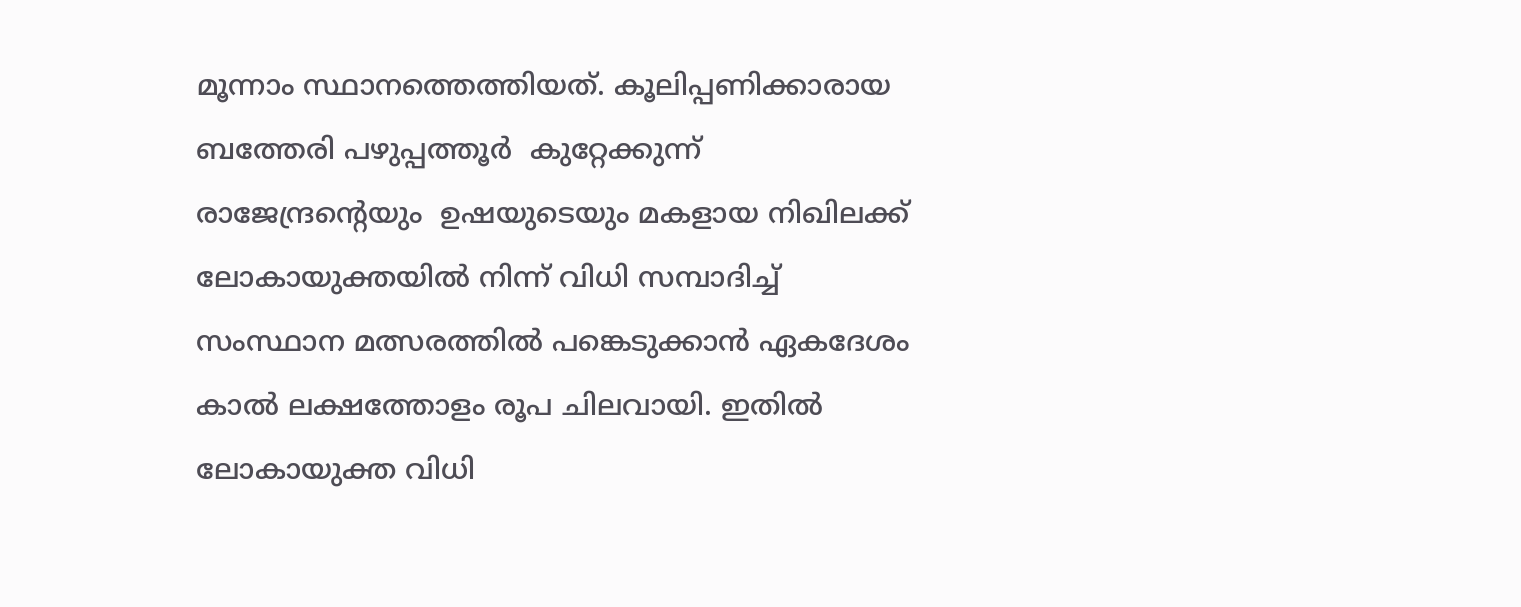മൂന്നാം സ്ഥാനത്തെത്തിയത്. കൂലിപ്പണിക്കാരായ ബത്തേരി പഴുപ്പത്തൂർ  കുറ്റേക്കുന്ന് രാജേന്ദ്രന്റെയും  ഉഷയുടെയും മകളായ നിഖിലക്ക് ലോകായുക്തയിൽ നിന്ന് വിധി സമ്പാദിച്ച് സംസ്ഥാന മത്സരത്തിൽ പങ്കെടുക്കാൻ ഏകദേശം കാൽ ലക്ഷത്തോളം രൂപ ചിലവായി. ഇതിൽ ലോകായുക്ത വിധി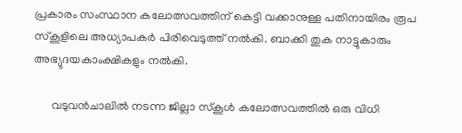പ്രകാരം സംസ്ഥാന കലോത്സവത്തിന് കെട്ടി വക്കാനുള്ള പതിനായിരം രൂപ  സ്കൂളിലെ അധ്യാപകർ പിരിവെടുത്ത് നൽകി. ബാക്കി തുക നാട്ടുകാരും അഭ്യുദയകാംക്ഷികളും നൽകി.

      വടുവൻചാലിൽ നടന്ന ജില്ലാ സ്കൂൾ കലോത്സവത്തിൽ ഒരു വിധി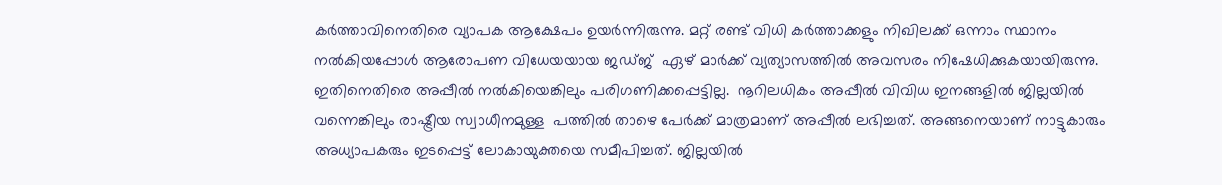കർത്താവിനെതിരെ വ്യാപക ആക്ഷേപം ഉയർന്നിരുന്നു. മറ്റ് രണ്ട് വിധി കർത്താക്കളും നിഖിലക്ക് ഒന്നാം സ്ഥാനം നൽകിയപ്പോൾ ആരോപണ വിധേയയായ ജഡ്ജ്  ഏഴ് മാർക്ക് വ്യത്യാസത്തിൽ അവസരം നിഷേധിക്കുകയായിരുന്നു.  ഇതിനെതിരെ അപ്പീൽ നൽകിയെങ്കിലും പരിഗണിക്കപ്പെട്ടില്ല.  നൂറിലധികം അപ്പീൽ വിവിധ ഇനങ്ങളിൽ ജില്ലയിൽ വന്നെങ്കിലും രാഷ്ട്രീയ സ്വാധീനമുള്ള  പത്തിൽ താഴെ പേർക്ക് മാത്രമാണ് അപ്പീൽ ലഭിച്ചത്. അങ്ങനെയാണ് നാട്ടുകാരും അധ്യാപകരും ഇടപ്പെട്ട് ലോകായുക്തയെ സമീപിച്ചത്. ജില്ലയിൽ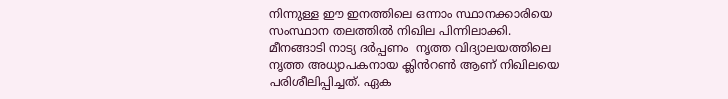നിന്നുള്ള ഈ ഇനത്തിലെ ഒന്നാം സ്ഥാനക്കാരിയെ
സംസ്ഥാന തലത്തിൽ നിഖില പിന്നിലാക്കി. മീനങ്ങാടി നാട്യ ദർപ്പണം  നൃത്ത വിദ്യാലയത്തിലെ  നൃത്ത അധ്യാപകനായ ക്ലിൻറൺ ആണ് നിഖിലയെ പരിശീലിപ്പിച്ചത്. ഏക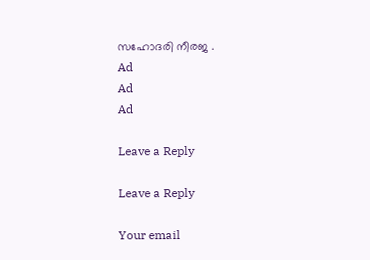സഹോദരി നീരജ .
Ad
Ad
Ad

Leave a Reply

Leave a Reply

Your email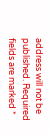address will not be published. Required fields are marked *